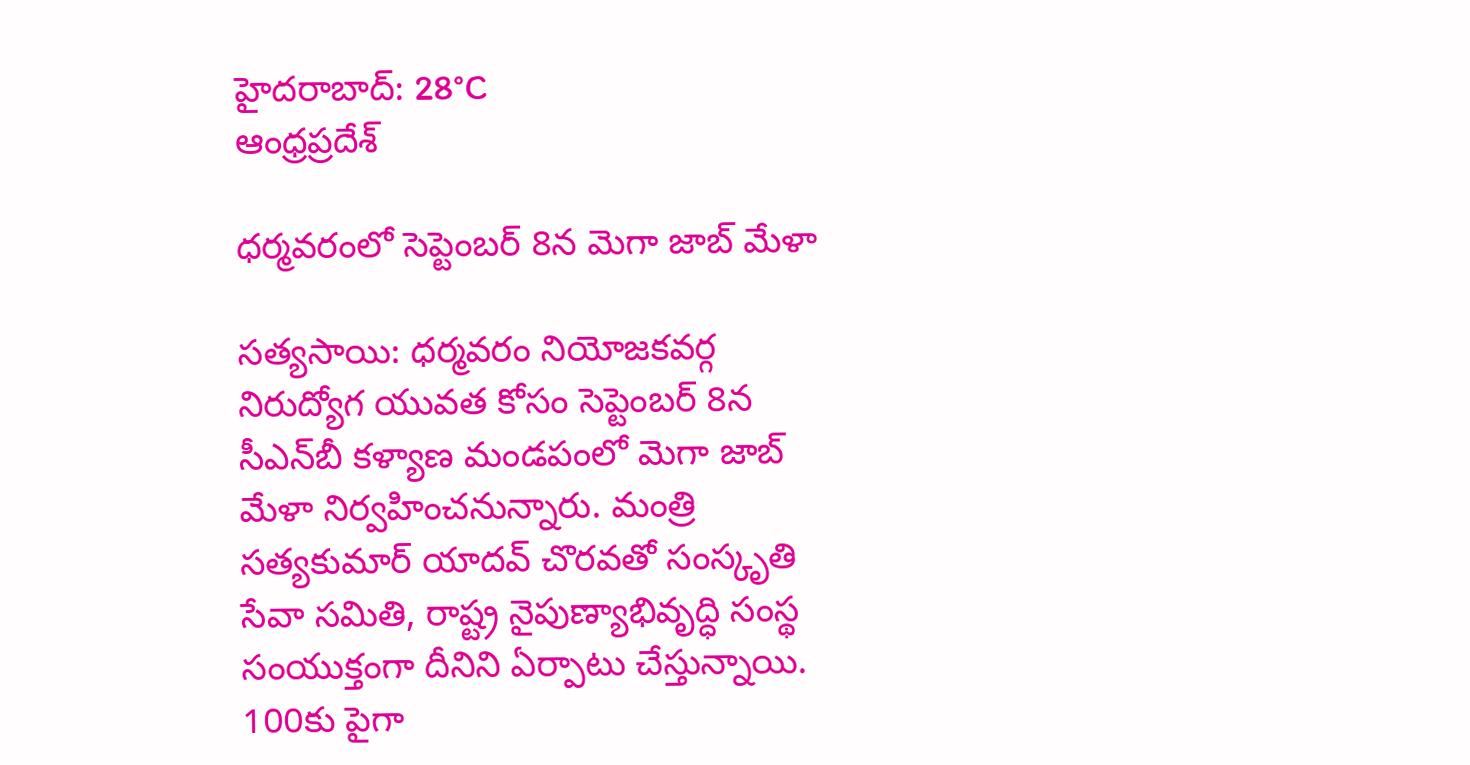హైదరాబాద్: 28°C
ఆంధ్రప్రదేశ్

ధర్మవరంలో సెప్టెంబర్ 8న మెగా జాబ్ మేళా

సత్యసాయి: ధర్మవరం నియోజకవర్గ నిరుద్యోగ యువత కోసం సెప్టెంబర్ 8న సీఎన్‌బీ కళ్యాణ మండపంలో మెగా జాబ్ మేళా నిర్వహించనున్నారు. మంత్రి సత్యకుమార్ యాదవ్ చొరవతో సంస్కృతి సేవా సమితి, రాష్ట్ర నైపుణ్యాభివృద్ధి సంస్థ సంయుక్తంగా దీనిని ఏర్పాటు చేస్తున్నాయి. 100కు పైగా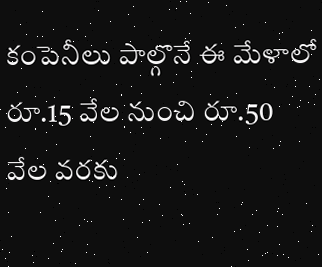కంపెనీలు పాల్గొనే ఈ మేళాలో రూ.15 వేల నుంచి రూ.50 వేల వరకు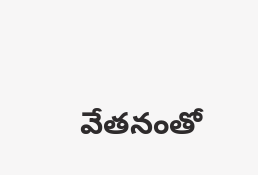వేతనంతో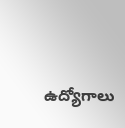ఉద్యోగాలు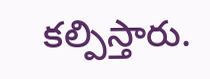కల్పిస్తారు.